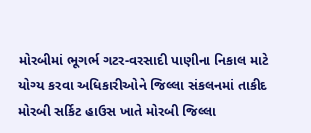મોરબીમાં ભૂગર્ભ ગટર-વરસાદી પાણીના નિકાલ માટે યોગ્ય કરવા અધિકારીઓને જિલ્લા સંકલનમાં તાકીદ
મોરબી સર્કિટ હાઉસ ખાતે મોરબી જિલ્લા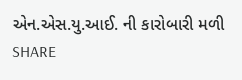એન.એસ.યુ.આઈ. ની કારોબારી મળી
SHARE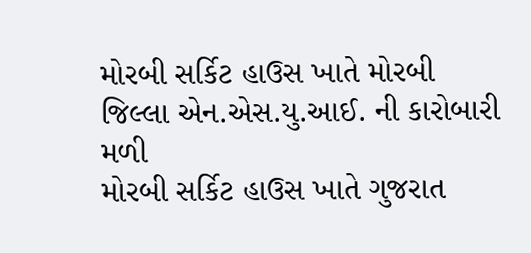મોરબી સર્કિટ હાઉસ ખાતે મોરબી જિલ્લા એન.એસ.યુ.આઈ. ની કારોબારી મળી
મોરબી સર્કિટ હાઉસ ખાતે ગુજરાત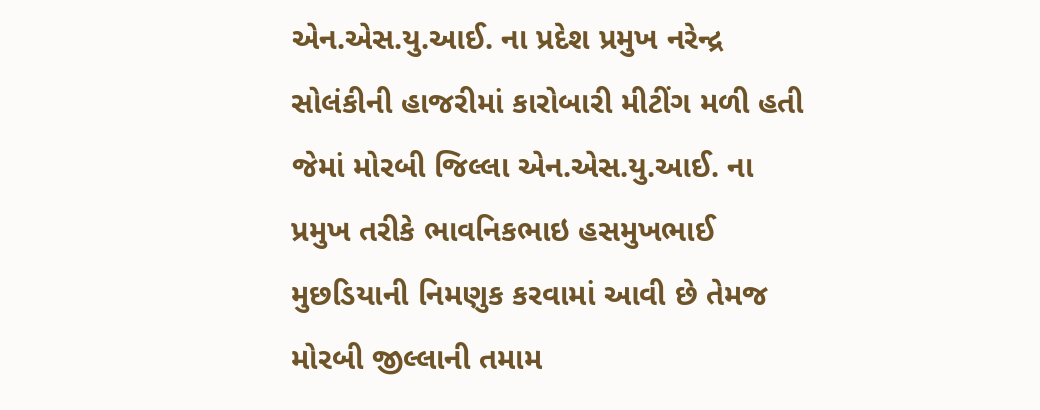એન.એસ.યુ.આઈ. ના પ્રદેશ પ્રમુખ નરેન્દ્ર સોલંકીની હાજરીમાં કારોબારી મીટીંગ મળી હતી જેમાં મોરબી જિલ્લા એન.એસ.યુ.આઈ. ના પ્રમુખ તરીકે ભાવનિકભાઇ હસમુખભાઈ મુછડિયાની નિમણુક કરવામાં આવી છે તેમજ મોરબી જીલ્લાની તમામ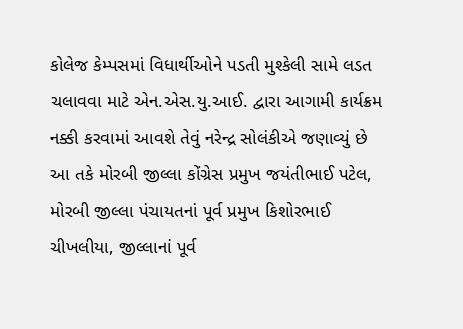કોલેજ કેમ્પસમાં વિધાર્થીઓને પડતી મુશ્કેલી સામે લડત ચલાવવા માટે એન.એસ.યુ.આઈ. દ્વારા આગામી કાર્યક્રમ નક્કી કરવામાં આવશે તેવું નરેન્દ્ર સોલંકીએ જણાવ્યું છે આ તકે મોરબી જીલ્લા કોંગ્રેસ પ્રમુખ જયંતીભાઈ પટેલ, મોરબી જીલ્લા પંચાયતનાં પૂર્વ પ્રમુખ કિશોરભાઈ ચીખલીયા, જીલ્લાનાં પૂર્વ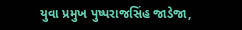યુવા પ્રમુખ પુષ્પરાજસિંહ જાડેજા,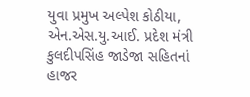યુવા પ્રમુખ અલ્પેશ કોઠીયા, એન.એસ.યુ.આઈ. પ્રદેશ મંત્રી કુલદીપસિંહ જાડેજા સહિતનાં હાજર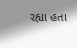રહ્યા હતા